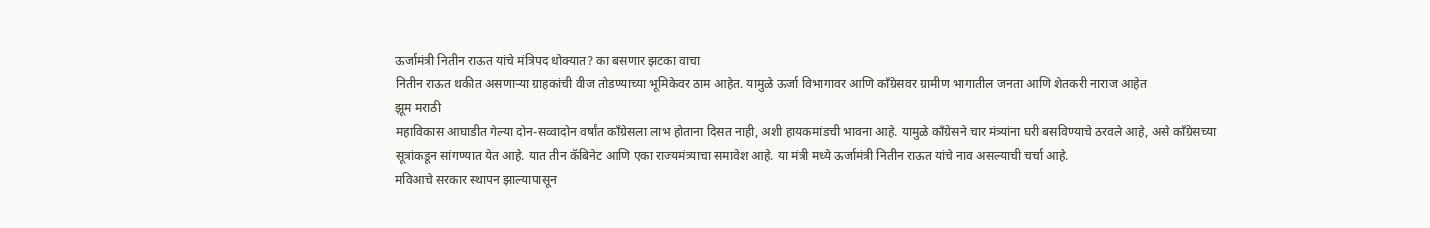ऊर्जामंत्री नितीन राऊत यांचे मंत्रिपद धोक्यात? का बसणार झटका वाचा
नितीन राऊत थकीत असणाऱ्या ग्राहकांची वीज तोडण्याच्या भूमिकेवर ठाम आहेत. यामुळे ऊर्जा विभागावर आणि काँग्रेसवर ग्रामीण भागातील जनता आणि शेतकरी नाराज आहेत
झूम मराठी
महाविकास आघाडीत गेल्या दोन-सव्वादोन वर्षांत काँग्रेसला लाभ होताना दिसत नाही, अशी हायकमांडची भावना आहे. यामुळे काँग्रेसने चार मंत्र्यांना घरी बसविण्याचे ठरवले आहे, असे काँग्रेसच्या सूत्रांकडून सांगण्यात येत आहे. यात तीन कॅबिनेट आणि एका राज्यमंत्र्याचा समावेश आहे. या मंत्री मध्ये ऊर्जामंत्री नितीन राऊत यांचे नाव असल्याची चर्चा आहे.
मविआचे सरकार स्थापन झाल्यापासून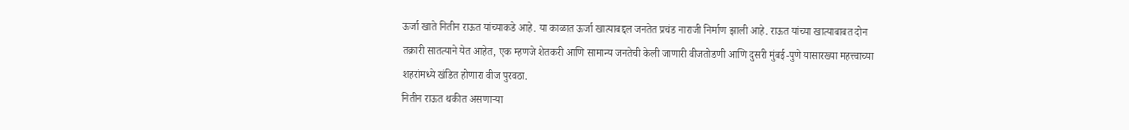ऊर्जा खाते नितीन राऊत यांच्याकडे आहे. या काळात ऊर्जा खात्याबद्दल जनतेत प्रचंड नाराजी निर्माण झाली आहे. राऊत यांच्या खात्याबाबत दोन तक्रारी सातत्याने येत आहेत, एक म्हणजे शेतकरी आणि सामान्य जनतेची केली जाणारी वीजतोडणी आणि दुसरी मुंबई-पुणे यासारख्या महत्त्वाच्या शहरांमध्ये खंडित होणारा वीज पुरवठा.
नितीन राऊत थकीत असणाऱ्या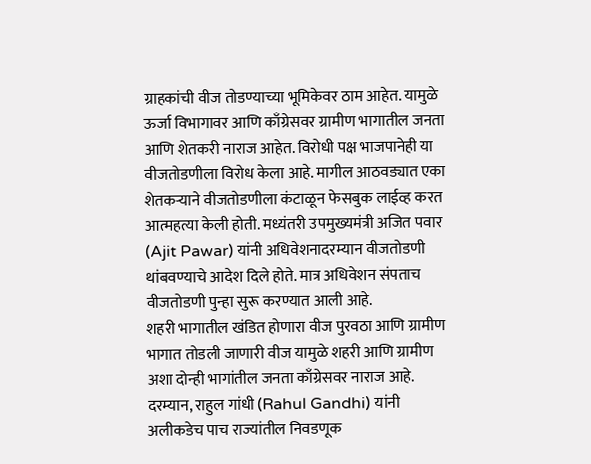ग्राहकांची वीज तोडण्याच्या भूमिकेवर ठाम आहेत. यामुळे ऊर्जा विभागावर आणि काँग्रेसवर ग्रामीण भागातील जनता आणि शेतकरी नाराज आहेत. विरोधी पक्ष भाजपानेही या वीजतोडणीला विरोध केला आहे. मागील आठवड्यात एका शेतकऱ्याने वीजतोडणीला कंटाळून फेसबुक लाईव्ह करत आत्महत्या केली होती. मध्यंतरी उपमुख्यमंत्री अजित पवार (Ajit Pawar) यांनी अधिवेशनादरम्यान वीजतोडणी थांबवण्याचे आदेश दिले होते. मात्र अधिवेशन संपताच वीजतोडणी पुन्हा सुरू करण्यात आली आहे.
शहरी भागातील खंडित होणारा वीज पुरवठा आणि ग्रामीण भागात तोडली जाणारी वीज यामुळे शहरी आणि ग्रामीण अशा दोन्ही भागांतील जनता काँग्रेसवर नाराज आहे. दरम्यान, राहुल गांधी (Rahul Gandhi) यांनी अलीकडेच पाच राज्यांतील निवडणूक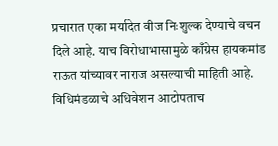प्रचारात एका मर्यादेत वीज निःशुल्क देण्याचे वचन दिले आहे. याच विरोधाभासामुळे काँग्रेस हायकमांड राऊत यांच्यावर नाराज असल्याची माहिती आहे. विधिमंडळाचे अधिवेशन आटोपताच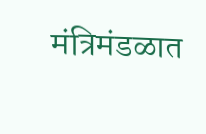मंत्रिमंडळात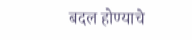बदल होण्याचे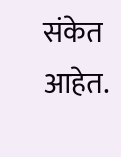संकेत आहेत.